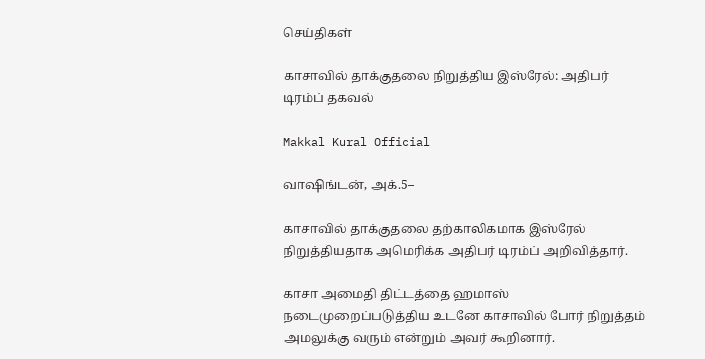செய்திகள்

காசாவில் தாக்குதலை நிறுத்திய இஸ்ரேல்: அதிபர் டிரம்ப் தகவல்

Makkal Kural Official

வாஷிங்டன், அக்.5–

காசாவில் தாக்குதலை தற்காலிகமாக இஸ்ரேல் நிறுத்தியதாக அமெரிக்க அதிபர் டிரம்ப் அறிவித்தார்.

காசா அமைதி திட்டத்தை ஹமாஸ் நடைமுறைப்படுத்திய உடனே காசாவில் போர் நிறுத்தம் அமலுக்கு வரும் என்றும் அவர் கூறினார்.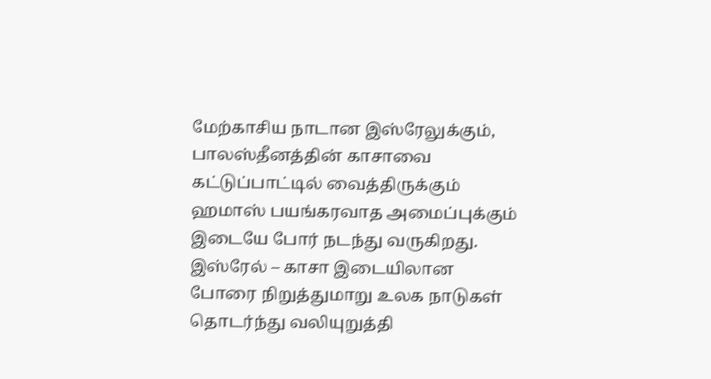மேற்காசிய நாடான இஸ்ரேலுக்கும், பாலஸ்தீனத்தின் காசாவை கட்டுப்பாட்டில் வைத்திருக்கும் ஹமாஸ் பயங்கரவாத அமைப்புக்கும் இடையே போர் நடந்து வருகிறது. இஸ்ரேல் – காசா இடையிலான போரை நிறுத்துமாறு உலக நாடுகள் தொடர்ந்து வலியுறுத்தி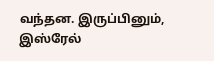வந்தன. இருப்பினும், இஸ்ரேல்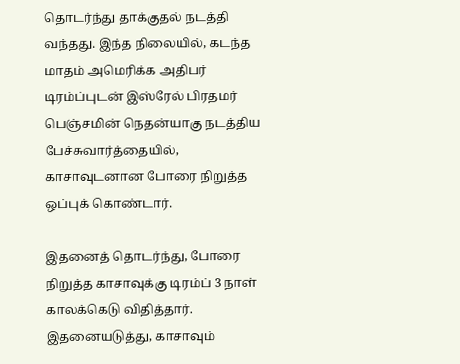தொடர்ந்து தாக்குதல் நடத்தி வந்தது. இந்த நிலையில், கடந்த மாதம் அமெரிக்க அதிபர் டிரம்ப்புடன் இஸ்ரேல் பிரதமர் பெஞ்சமின் நெதன்யாகு நடத்திய பேச்சுவார்த்தையில், காசாவுடனான போரை நிறுத்த ஒப்புக் கொண்டார்.

இதனைத் தொடர்ந்து, போரை நிறுத்த காசாவுக்கு டிரம்ப் 3 நாள் காலக்கெடு விதித்தார். இதனையடுத்து, காசாவும்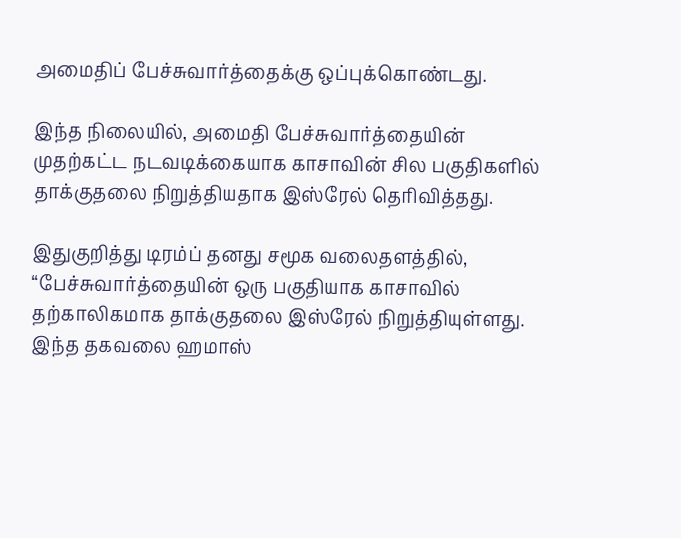அமைதிப் பேச்சுவார்த்தைக்கு ஒப்புக்கொண்டது.

இந்த நிலையில், அமைதி பேச்சுவார்த்தையின் முதற்கட்ட நடவடிக்கையாக காசாவின் சில பகுதிகளில் தாக்குதலை நிறுத்தியதாக இஸ்ரேல் தெரிவித்தது.

இதுகுறித்து டிரம்ப் தனது சமூக வலைதளத்தில், ‘‘பேச்சுவார்த்தையின் ஒரு பகுதியாக காசாவில் தற்காலிகமாக தாக்குதலை இஸ்ரேல் நிறுத்தியுள்ளது. இந்த தகவலை ஹமாஸ்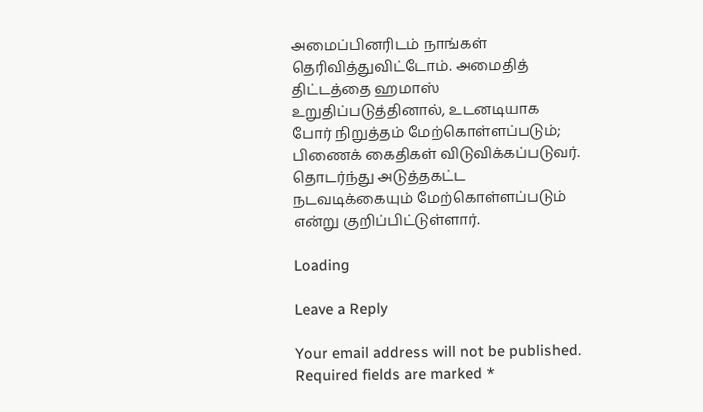அமைப்பினரிடம் நாங்கள் தெரிவித்துவிட்டோம். அமைதித் திட்டத்தை ஹமாஸ் உறுதிப்படுத்தினால், உடனடியாக போர் நிறுத்தம் மேற்கொள்ளப்படும்; பிணைக் கைதிகள் விடுவிக்கப்படுவர். தொடர்ந்து அடுத்தகட்ட நடவடிக்கையும் மேற்கொள்ளப்படும் என்று குறிப்பிட்டுள்ளார்.

Loading

Leave a Reply

Your email address will not be published. Required fields are marked *